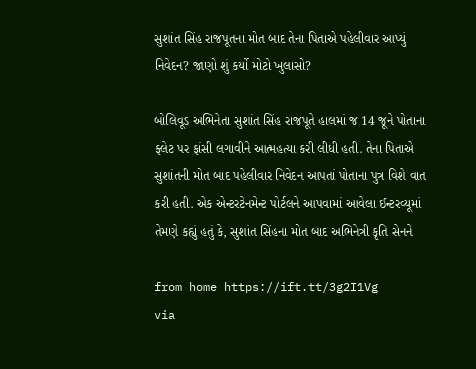સુશાંત સિંહ રાજપૂતના મોત બાદ તેના પિતાએ પહેલીવાર આપ્યું નિવેદન? જાણો શું કર્યો મોટો ખુલાસો?

બોલિવૂડ અભિનેતા સુશાંત સિંહ રાજપૂતે હાલમાં જ 14 જૂને પોતાના ફ્લેટ પર ફાંસી લગાવીને આત્મહત્યા કરી લીધી હતી. તેના પિતાએ સુશાંતની મોત બાદ પહેલીવાર નિવેદન આપતાં પોતાના પુત્ર વિશે વાત કરી હતી. એક એન્ટરટેનમેન્ટ પોર્ટલને આપવામાં આવેલા ઈન્ટરવ્યૂમાં તેમણે કહ્યું હતું કે, સુશાંત સિંહના મોત બાદ અભિનેત્રી કૃતિ સેનને

from home https://ift.tt/3g2I1Vg
via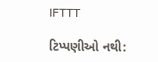IFTTT

ટિપ્પણીઓ નથી: